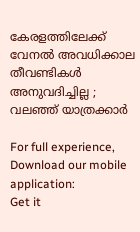കേരളത്തിലേക്ക് വേനല്‍ അവധിക്കാല തീവണ്ടികള്‍ അനുവദിച്ചില്ല ; വലഞ്ഞ് യാത്രക്കാർ

For full experience, Download our mobile application:
Get it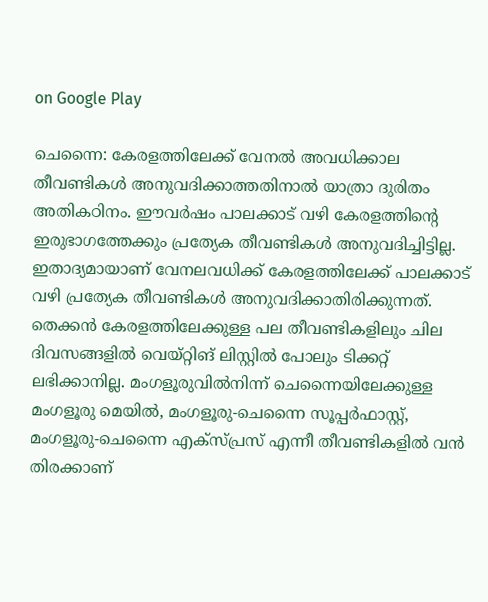on Google Play

ചെന്നൈ: കേരളത്തിലേക്ക് വേനല്‍ അവധിക്കാല തീവണ്ടികള്‍ അനുവദിക്കാത്തതിനാല്‍ യാത്രാ ദുരിതം അതികഠിനം. ഈവര്‍ഷം പാലക്കാട് വഴി കേരളത്തിന്റെ ഇരുഭാഗത്തേക്കും പ്രത്യേക തീവണ്ടികള്‍ അനുവദിച്ചിട്ടില്ല. ഇതാദ്യമായാണ് വേനലവധിക്ക് കേരളത്തിലേക്ക് പാലക്കാട് വഴി പ്രത്യേക തീവണ്ടികള്‍ അനുവദിക്കാതിരിക്കുന്നത്. തെക്കന്‍ കേരളത്തിലേക്കുള്ള പല തീവണ്ടികളിലും ചില ദിവസങ്ങളില്‍ വെയ്റ്റിങ് ലിസ്റ്റില്‍ പോലും ടിക്കറ്റ് ലഭിക്കാനില്ല. മംഗളൂരുവില്‍നിന്ന് ചെന്നൈയിലേക്കുള്ള മംഗളൂരു മെയില്‍, മംഗളൂരു-ചെന്നൈ സൂപ്പര്‍ഫാസ്റ്റ്, മംഗളൂരു-ചെന്നൈ എക്‌സ്പ്രസ് എന്നീ തീവണ്ടികളില്‍ വന്‍ തിരക്കാണ്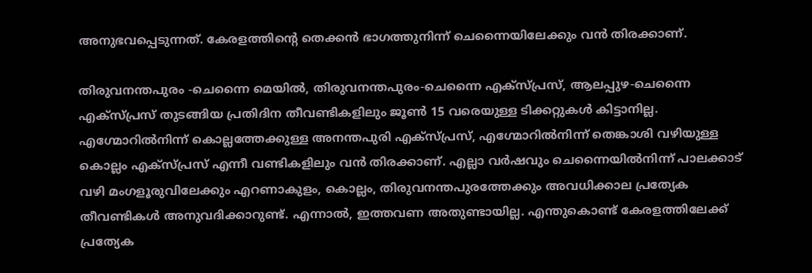അനുഭവപ്പെടുന്നത്. കേരളത്തിന്റെ തെക്കന്‍ ഭാഗത്തുനിന്ന് ചെന്നൈയിലേക്കും വന്‍ തിരക്കാണ്.

തിരുവനന്തപുരം -ചെന്നൈ മെയില്‍, തിരുവനന്തപുരം-ചെന്നൈ എക്‌സ്പ്രസ്, ആലപ്പുഴ-ചെന്നൈ എക്‌സ്പ്രസ് തുടങ്ങിയ പ്രതിദിന തീവണ്ടികളിലും ജൂണ്‍ 15 വരെയുള്ള ടിക്കറ്റുകള്‍ കിട്ടാനില്ല. എഗ്മോറില്‍നിന്ന് കൊല്ലത്തേക്കുള്ള അനന്തപുരി എക്‌സ്പ്രസ്, എഗ്മോറില്‍നിന്ന് തെങ്കാശി വഴിയുള്ള കൊല്ലം എക്‌സ്പ്രസ് എന്നീ വണ്ടികളിലും വന്‍ തിരക്കാണ്. എല്ലാ വര്‍ഷവും ചെന്നൈയില്‍നിന്ന് പാലക്കാട് വഴി മംഗളൂരുവിലേക്കും എറണാകുളം, കൊല്ലം, തിരുവനന്തപുരത്തേക്കും അവധിക്കാല പ്രത്യേക തീവണ്ടികള്‍ അനുവദിക്കാറുണ്ട്. എന്നാല്‍, ഇത്തവണ അതുണ്ടായില്ല. എന്തുകൊണ്ട് കേരളത്തിലേക്ക് പ്രത്യേക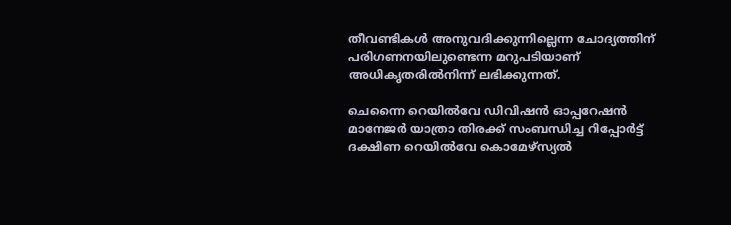തീവണ്ടികള്‍ അനുവദിക്കുന്നില്ലെന്ന ചോദ്യത്തിന് പരിഗണനയിലുണ്ടെന്ന മറുപടിയാണ് അധികൃതരില്‍നിന്ന് ലഭിക്കുന്നത്.

ചെന്നൈ റെയില്‍വേ ഡിവിഷന്‍ ഓപ്പറേഷന്‍ മാനേജര്‍ യാത്രാ തിരക്ക് സംബന്ധിച്ച റിപ്പോര്‍ട്ട് ദക്ഷിണ റെയില്‍വേ കൊമേഴ്സ്യല്‍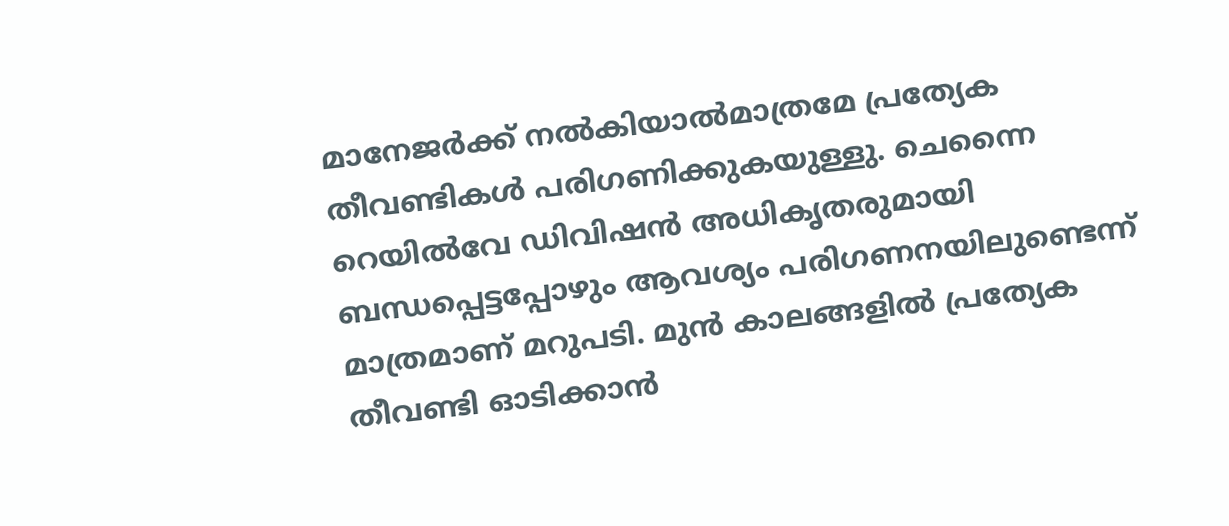മാനേജര്‍ക്ക് നല്‍കിയാല്‍മാത്രമേ പ്രത്യേക തീവണ്ടികള്‍ പരിഗണിക്കുകയുള്ളു. ചെന്നൈ റെയില്‍വേ ഡിവിഷന്‍ അധികൃതരുമായി ബന്ധപ്പെട്ടപ്പോഴും ആവശ്യം പരിഗണനയിലുണ്ടെന്ന് മാത്രമാണ് മറുപടി. മുന്‍ കാലങ്ങളില്‍ പ്രത്യേക തീവണ്ടി ഓടിക്കാന്‍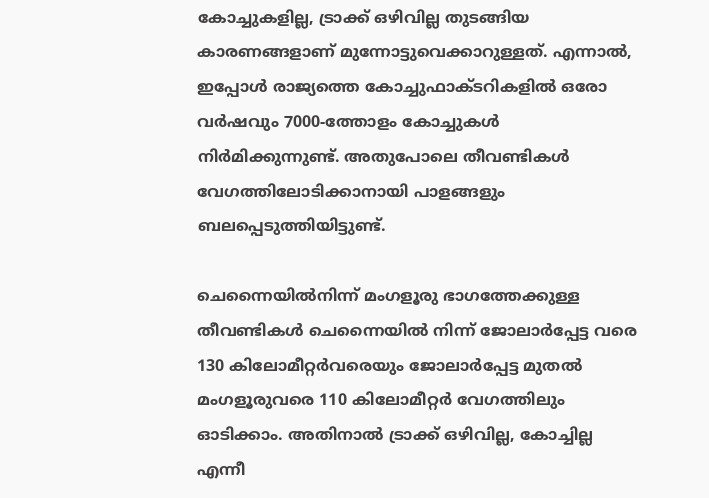കോച്ചുകളില്ല, ട്രാക്ക് ഒഴിവില്ല തുടങ്ങിയ കാരണങ്ങളാണ് മുന്നോട്ടുവെക്കാറുള്ളത്. എന്നാല്‍, ഇപ്പോള്‍ രാജ്യത്തെ കോച്ചുഫാക്ടറികളില്‍ ഒരോ വര്‍ഷവും 7000-ത്തോളം കോച്ചുകള്‍ നിര്‍മിക്കുന്നുണ്ട്. അതുപോലെ തീവണ്ടികള്‍ വേഗത്തിലോടിക്കാനായി പാളങ്ങളും ബലപ്പെടുത്തിയിട്ടുണ്ട്.

ചെന്നൈയില്‍നിന്ന് മംഗളൂരു ഭാഗത്തേക്കുള്ള തീവണ്ടികള്‍ ചെന്നൈയില്‍ നിന്ന് ജോലാര്‍പ്പേട്ട വരെ 130 കിലോമീറ്റര്‍വരെയും ജോലാര്‍പ്പേട്ട മുതല്‍ മംഗളൂരുവരെ 110 കിലോമീറ്റര്‍ വേഗത്തിലും ഓടിക്കാം. അതിനാല്‍ ട്രാക്ക് ഒഴിവില്ല, കോച്ചില്ല എന്നീ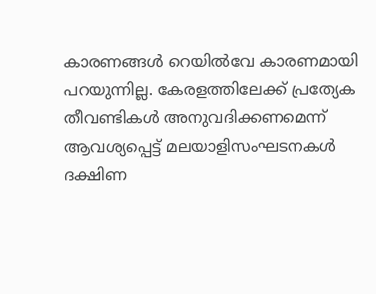കാരണങ്ങള്‍ റെയില്‍വേ കാരണമായി പറയുന്നില്ല. കേരളത്തിലേക്ക് പ്രത്യേക തീവണ്ടികള്‍ അനുവദിക്കണമെന്ന് ആവശ്യപ്പെട്ട് മലയാളിസംഘടനകള്‍ ദക്ഷിണ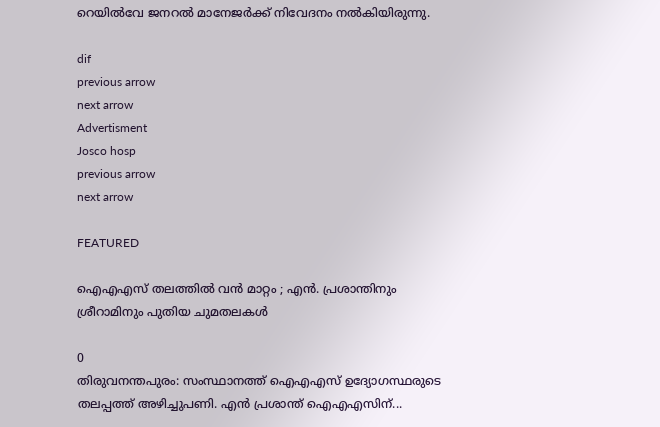റെയില്‍വേ ജനറല്‍ മാനേജര്‍ക്ക് നിവേദനം നല്‍കിയിരുന്നു.

dif
previous arrow
next arrow
Advertisment
Josco hosp
previous arrow
next arrow

FEATURED

ഐഎഎസ് തലത്തിൽ വൻ മാറ്റം ; എൻ. പ്രശാന്തിനും ശ്രീറാമിനും പുതിയ ചുമതലകൾ

0
തിരുവനന്തപുരം: സംസ്ഥാനത്ത് ഐഎഎസ് ഉദ്യോഗസ്ഥരുടെ തലപ്പത്ത് അഴിച്ചുപണി. എന്‍ പ്രശാന്ത് ഐഎഎസിന്...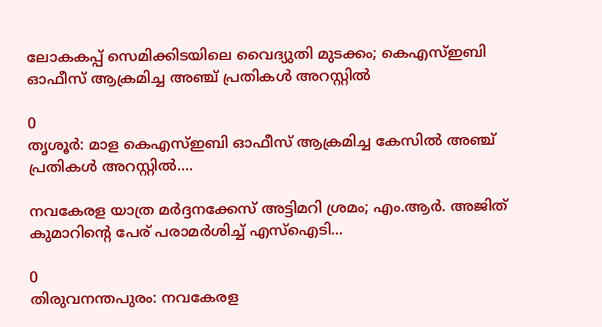ലോകകപ്പ് സെമിക്കിടയിലെ വൈദ്യുതി മുടക്കം; കെഎസ്ഇബി ഓഫീസ് ആക്രമിച്ച അഞ്ച് പ്രതികൾ അറസ്റ്റിൽ

0
തൃശൂര്‍: മാള കെഎസ്ഇബി ഓഫീസ് ആക്രമിച്ച കേസില്‍ അഞ്ച് പ്രതികള്‍ അറസ്റ്റില്‍....

നവകേരള യാത്ര മർദ്ദനക്കേസ് അട്ടിമറി ശ്രമം; എം.ആർ. അജിത് കുമാറിന്റെ പേര് പരാമർശിച്ച് എസ്‌ഐടി...

0
തിരുവനന്തപുരം: നവകേരള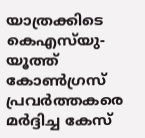യാത്രക്കിടെ കെഎസ്‌യു-യൂത്ത് കോണ്‍ഗ്രസ് പ്രവര്‍ത്തകരെ മര്‍ദ്ദിച്ച കേസ്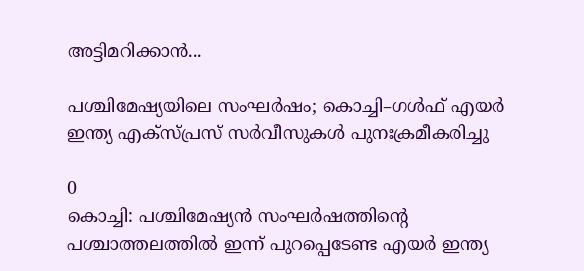അട്ടിമറിക്കാൻ...

പശ്ചിമേഷ്യയിലെ സംഘർഷം; കൊച്ചി–ഗൾഫ് എയർ ഇന്ത്യ എക്‌സ്പ്രസ് സർവീസുകൾ പുനഃക്രമീകരിച്ചു

0
കൊച്ചി: പശ്ചിമേഷ്യൻ സംഘർഷത്തിൻ്റെ പശ്ചാത്തലത്തിൽ ഇന്ന് പുറപ്പെടേണ്ട എയർ ഇന്ത്യ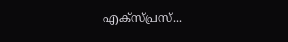എക്‌സ്പ്രസ്‌...